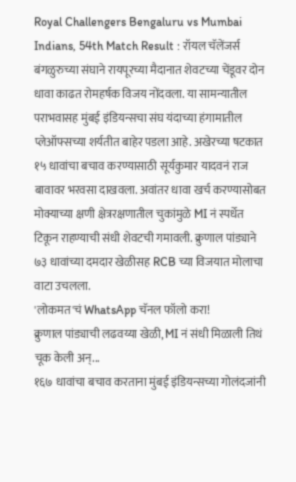Royal Challengers Bengaluru vs Mumbai Indians, 54th Match Result : रॉयल चॅलेंजर्स बंगळुरुच्या संघाने रायपूरच्या मैदानात शेवटच्या चेंडूवर दोन धावा काढत रोमहर्षक विजय नोंदवला. या सामन्यातील पराभवासह मुंबई इंडियन्सचा संघ यंदाच्या हंगामातील प्लेऑफ्सच्या शर्यतीत बाहेर पडला आहे. अखेरच्या षटकात १५ धावांचा बचाव करण्यासाठी सूर्यकुमार यादवनं राज बावावर भरवसा दाखवला. अवांतर धावा खर्च करण्यासोबत मोक्याच्या क्षणी क्षेत्ररक्षणातील चुकांमुळे MI नं स्पर्धेत टिकून राहण्याची संधी शेवटची गमावली. क्रुणाल पांड्याने ७३ धावांच्या दमदार खेळीसह RCB च्या विजयात मोलाचा वाटा उचलला.
'लोकमत'चं WhatsApp चॅनल फॉलो करा!
क्रुणाल पांड्याची लढवय्या खेळी, MI नं संधी मिळाली तिथं चूक केली अन्...
१६७ धावांचा बचाव करताना मुंबई इंडियन्सच्या गोलंदजांनी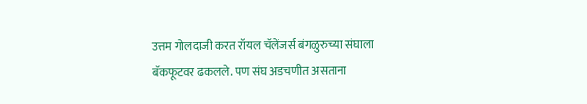उत्तम गोलदाजी करत रॉयल चॅलेंजर्स बंगळुरुच्या संघाला बॅकफूटवर ढकलले. पण संघ अडचणीत असताना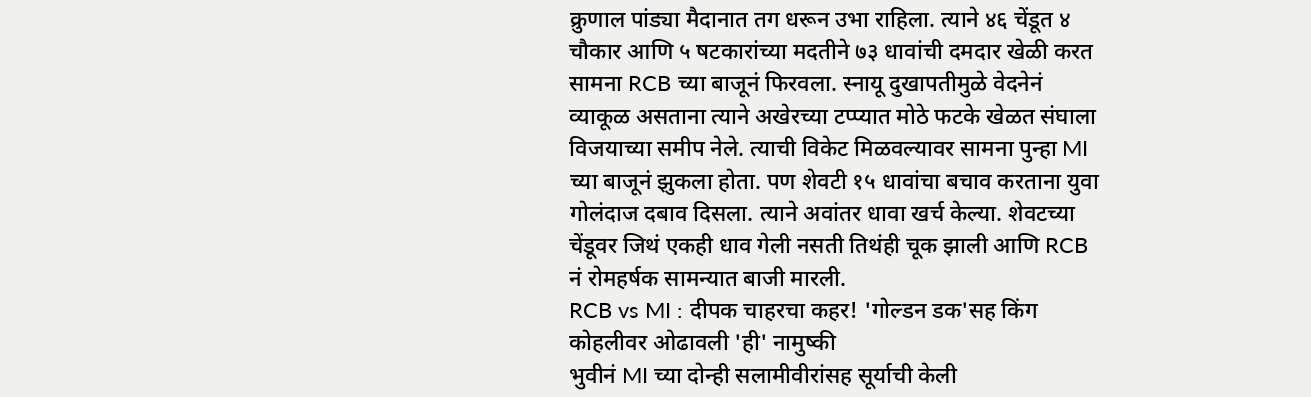क्रुणाल पांड्या मैदानात तग धरून उभा राहिला. त्याने ४६ चेंडूत ४ चौकार आणि ५ षटकारांच्या मदतीने ७३ धावांची दमदार खेळी करत सामना RCB च्या बाजूनं फिरवला. स्नायू दुखापतीमुळे वेदनेनं व्याकूळ असताना त्याने अखेरच्या टप्प्यात मोठे फटके खेळत संघाला विजयाच्या समीप नेले. त्याची विकेट मिळवल्यावर सामना पुन्हा MI च्या बाजूनं झुकला होता. पण शेवटी १५ धावांचा बचाव करताना युवा गोलंदाज दबाव दिसला. त्याने अवांतर धावा खर्च केल्या. शेवटच्या चेंडूवर जिथं एकही धाव गेली नसती तिथंही चूक झाली आणि RCB नं रोमहर्षक सामन्यात बाजी मारली.
RCB vs MI : दीपक चाहरचा कहर! 'गोल्डन डक'सह किंग कोहलीवर ओढावली 'ही' नामुष्की
भुवीनं MI च्या दोन्ही सलामीवीरांसह सूर्याची केली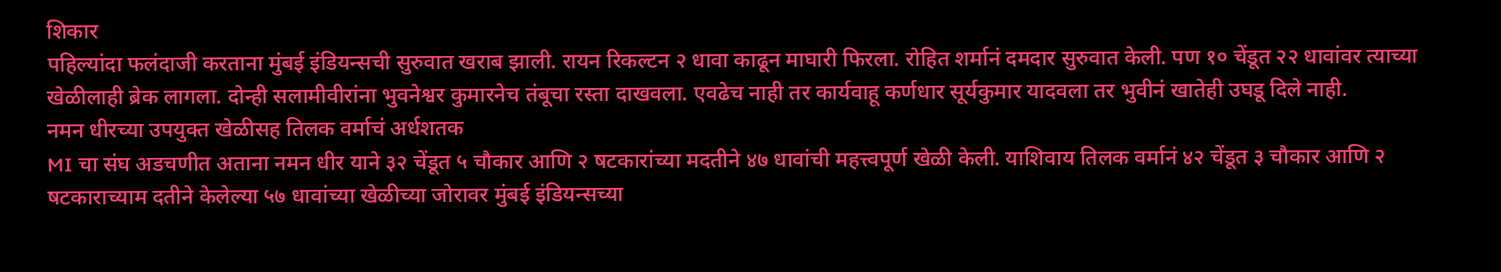शिकार
पहिल्यांदा फलंदाजी करताना मुंबई इंडियन्सची सुरुवात खराब झाली. रायन रिकल्टन २ धावा काढून माघारी फिरला. रोहित शर्मानं दमदार सुरुवात केली. पण १० चेंडूत २२ धावांवर त्याच्या खेळीलाही ब्रेक लागला. दोन्ही सलामीवीरांना भुवनेश्वर कुमारनेच तंबूचा रस्ता दाखवला. एवढेच नाही तर कार्यवाहू कर्णधार सूर्यकुमार यादवला तर भुवीनं खातेही उघडू दिले नाही.
नमन धीरच्या उपयुक्त खेळीसह तिलक वर्माचं अर्धशतक
MI चा संघ अडचणीत अताना नमन धीर याने ३२ चेंडूत ५ चौकार आणि २ षटकारांच्या मदतीने ४७ धावांची महत्त्वपूर्ण खेळी केली. याशिवाय तिलक वर्मानं ४२ चेंडूत ३ चौकार आणि २ षटकाराच्याम दतीने केलेल्या ५७ धावांच्या खेळीच्या जोरावर मुंबई इंडियन्सच्या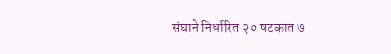संघाने निर्धारित २० षटकात ७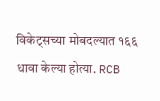विकेट्सच्या मोबदल्यात १६६ धावा केल्या होत्या. RCB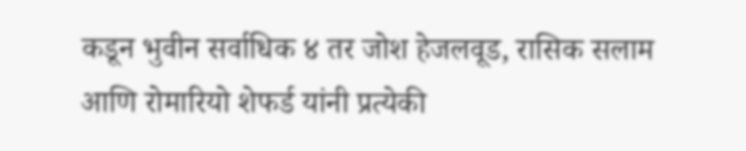कडून भुवीन सर्वाधिक ४ तर जोश हेजलवूड, रासिक सलाम आणि रोमारियो शेफर्ड यांनी प्रत्येकी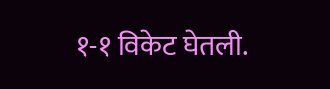१-१ विकेट घेतली.